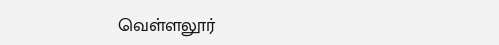வெள்ளலூர்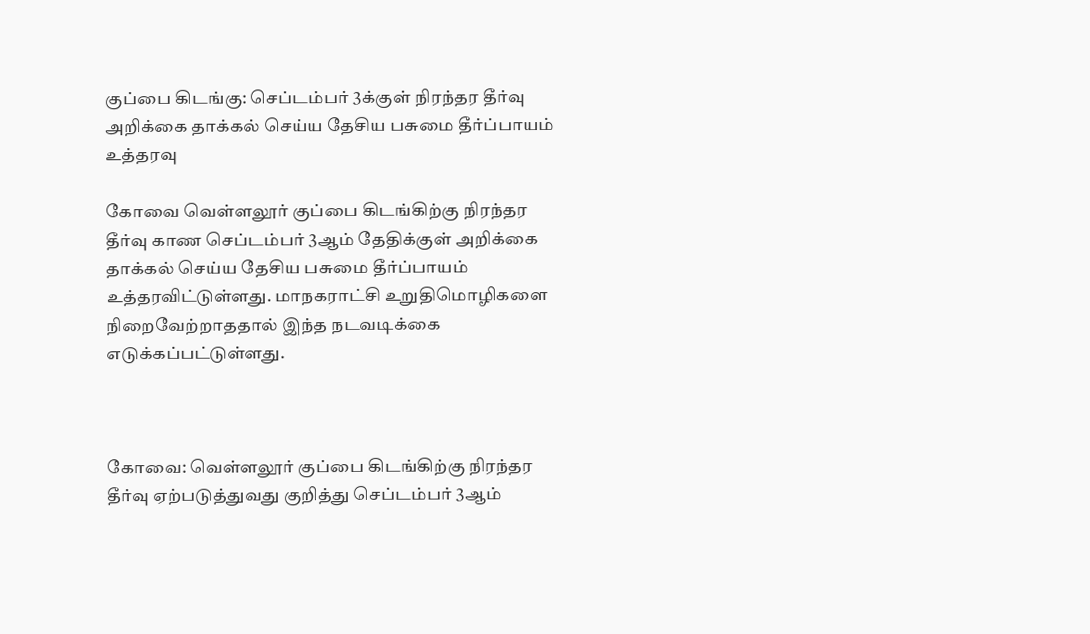குப்பை கிடங்கு: செப்டம்பர் 3க்குள் நிரந்தர தீர்வு அறிக்கை தாக்கல் செய்ய தேசிய பசுமை தீர்ப்பாயம் உத்தரவு

கோவை வெள்ளலூர் குப்பை கிடங்கிற்கு நிரந்தர தீர்வு காண செப்டம்பர் 3ஆம் தேதிக்குள் அறிக்கை தாக்கல் செய்ய தேசிய பசுமை தீர்ப்பாயம் உத்தரவிட்டுள்ளது. மாநகராட்சி உறுதிமொழிகளை நிறைவேற்றாததால் இந்த நடவடிக்கை எடுக்கப்பட்டுள்ளது.



கோவை: வெள்ளலூர் குப்பை கிடங்கிற்கு நிரந்தர தீர்வு ஏற்படுத்துவது குறித்து செப்டம்பர் 3ஆம்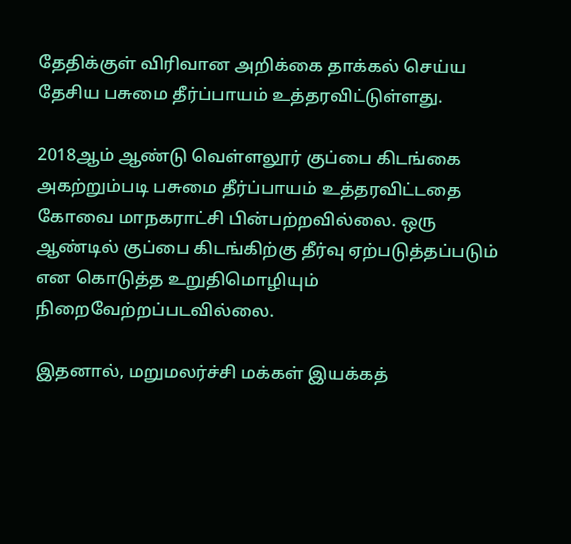தேதிக்குள் விரிவான அறிக்கை தாக்கல் செய்ய தேசிய பசுமை தீர்ப்பாயம் உத்தரவிட்டுள்ளது.

2018ஆம் ஆண்டு வெள்ளலூர் குப்பை கிடங்கை அகற்றும்படி பசுமை தீர்ப்பாயம் உத்தரவிட்டதை கோவை மாநகராட்சி பின்பற்றவில்லை. ஒரு ஆண்டில் குப்பை கிடங்கிற்கு தீர்வு ஏற்படுத்தப்படும் என கொடுத்த உறுதிமொழியும் நிறைவேற்றப்படவில்லை.

இதனால், மறுமலர்ச்சி மக்கள் இயக்கத்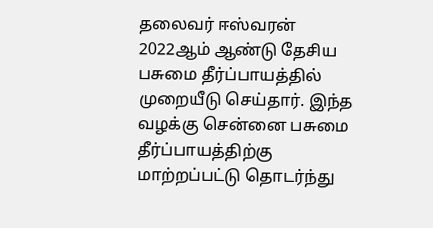தலைவர் ஈஸ்வரன் 2022ஆம் ஆண்டு தேசிய பசுமை தீர்ப்பாயத்தில் முறையீடு செய்தார். இந்த வழக்கு சென்னை பசுமை தீர்ப்பாயத்திற்கு மாற்றப்பட்டு தொடர்ந்து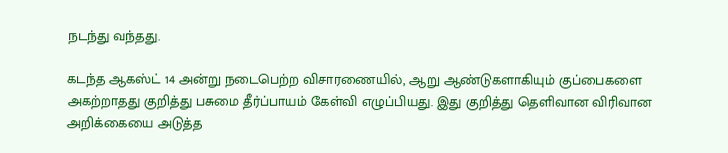நடந்து வந்தது.

கடந்த ஆகஸ்ட் 14 அன்று நடைபெற்ற விசாரணையில், ஆறு ஆண்டுகளாகியும் குப்பைகளை அகற்றாதது குறித்து பசுமை தீர்ப்பாயம் கேள்வி எழுப்பியது. இது குறித்து தெளிவான விரிவான அறிக்கையை அடுத்த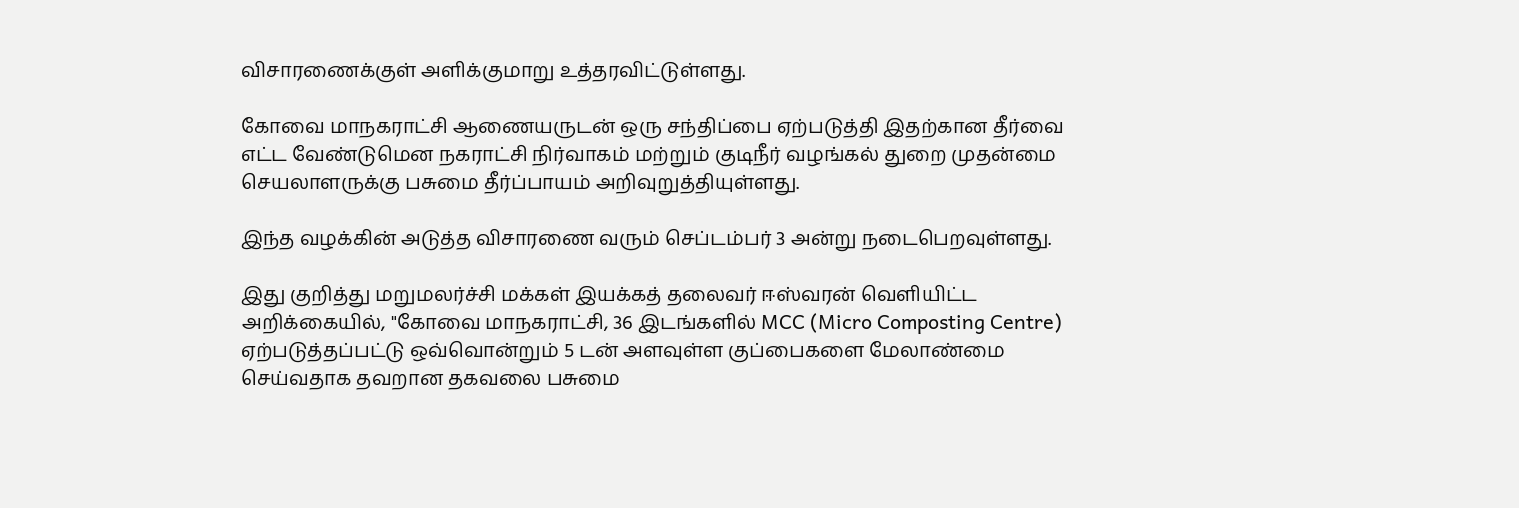விசாரணைக்குள் அளிக்குமாறு உத்தரவிட்டுள்ளது.

கோவை மாநகராட்சி ஆணையருடன் ஒரு சந்திப்பை ஏற்படுத்தி இதற்கான தீர்வை எட்ட வேண்டுமென நகராட்சி நிர்வாகம் மற்றும் குடிநீர் வழங்கல் துறை முதன்மை செயலாளருக்கு பசுமை தீர்ப்பாயம் அறிவுறுத்தியுள்ளது.

இந்த வழக்கின் அடுத்த விசாரணை வரும் செப்டம்பர் 3 அன்று நடைபெறவுள்ளது.

இது குறித்து மறுமலர்ச்சி மக்கள் இயக்கத் தலைவர் ஈஸ்வரன் வெளியிட்ட அறிக்கையில், "கோவை மாநகராட்சி, 36 இடங்களில் MCC (Micro Composting Centre) ஏற்படுத்தப்பட்டு ஒவ்வொன்றும் 5 டன் அளவுள்ள குப்பைகளை மேலாண்மை செய்வதாக தவறான தகவலை பசுமை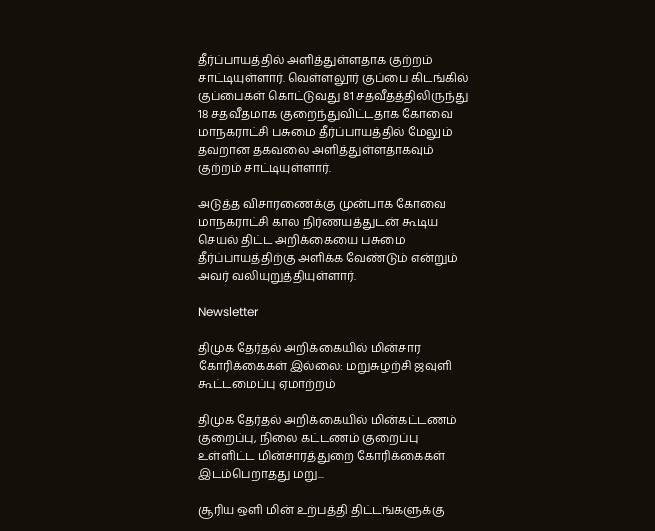தீர்ப்பாயத்தில் அளித்துள்ளதாக குற்றம் சாட்டியுள்ளார். வெள்ளலூர் குப்பை கிடங்கில் குப்பைகள் கொட்டுவது 81 சதவீதத்திலிருந்து 18 சதவீதமாக குறைந்துவிட்டதாக கோவை மாநகராட்சி பசுமை தீர்ப்பாயத்தில் மேலும் தவறான தகவலை அளித்துள்ளதாகவும் குற்றம் சாட்டியுள்ளார்.

அடுத்த விசாரணைக்கு முன்பாக கோவை மாநகராட்சி கால நிர்ணயத்துடன் கூடிய செயல் திட்ட அறிக்கையை பசுமை தீர்ப்பாயத்திற்கு அளிக்க வேண்டும் என்றும் அவர் வலியுறுத்தியுள்ளார்.

Newsletter

திமுக தேர்தல் அறிக்கையில் மின்சார கோரிக்கைகள் இல்லை: மறுசுழற்சி ஜவுளி கூட்டமைப்பு ஏமாற்றம்

திமுக தேர்தல் அறிக்கையில் மின்கட்டணம் குறைப்பு, நிலை கட்டணம் குறைப்பு உள்ளிட்ட மின்சாரத்துறை கோரிக்கைகள் இடம்பெறாதது மறு...

சூரிய ஒளி மின் உற்பத்தி திட்டங்களுக்கு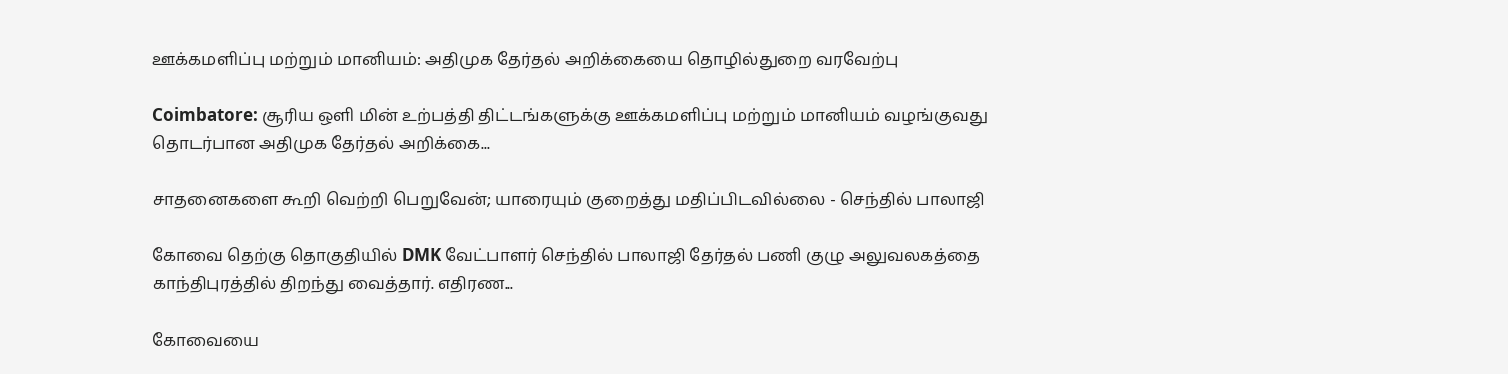ஊக்கமளிப்பு மற்றும் மானியம்: அதிமுக தேர்தல் அறிக்கையை தொழில்துறை வரவேற்பு

Coimbatore: சூரிய ஒளி மின் உற்பத்தி திட்டங்களுக்கு ஊக்கமளிப்பு மற்றும் மானியம் வழங்குவது தொடர்பான அதிமுக தேர்தல் அறிக்கை...

சாதனைகளை கூறி வெற்றி பெறுவேன்; யாரையும் குறைத்து மதிப்பிடவில்லை - செந்தில் பாலாஜி

கோவை தெற்கு தொகுதியில் DMK வேட்பாளர் செந்தில் பாலாஜி தேர்தல் பணி குழு அலுவலகத்தை காந்திபுரத்தில் திறந்து வைத்தார். எதிரண...

கோவையை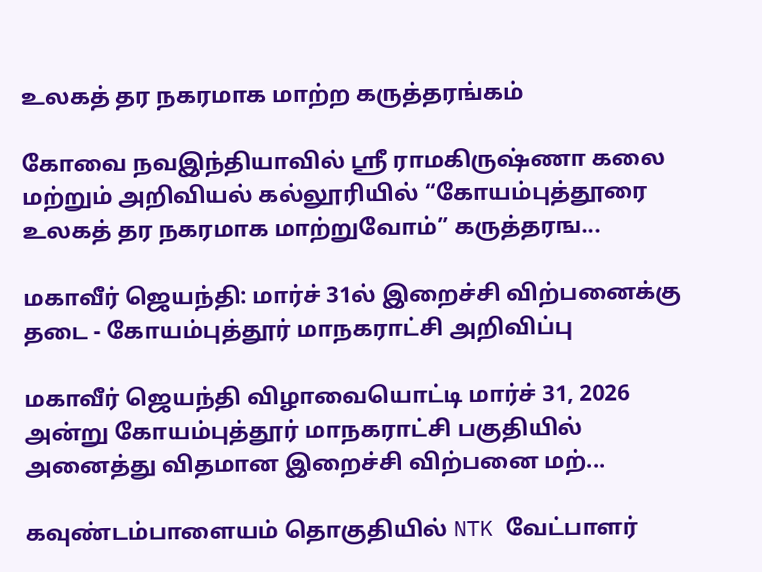உலகத் தர நகரமாக மாற்ற கருத்தரங்கம்

கோவை நவஇந்தியாவில் ஸ்ரீ ராமகிருஷ்ணா கலை மற்றும் அறிவியல் கல்லூரியில் “கோயம்புத்தூரை உலகத் தர நகரமாக மாற்றுவோம்” கருத்தரங...

மகாவீர் ஜெயந்தி: மார்ச் 31ல் இறைச்சி விற்பனைக்கு தடை - கோயம்புத்தூர் மாநகராட்சி அறிவிப்பு

மகாவீர் ஜெயந்தி விழாவையொட்டி மார்ச் 31, 2026 அன்று கோயம்புத்தூர் மாநகராட்சி பகுதியில் அனைத்து விதமான இறைச்சி விற்பனை மற்...

கவுண்டம்பாளையம் தொகுதியில் NTK வேட்பாளர்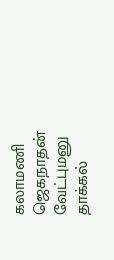கலாமணி ஜெகநாதன் வேட்புமனு தாக்கல்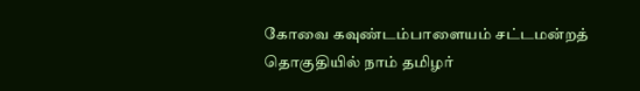கோவை கவுண்டம்பாளையம் சட்டமன்றத் தொகுதியில் நாம் தமிழர்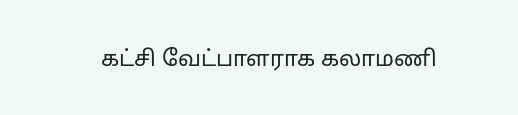கட்சி வேட்பாளராக கலாமணி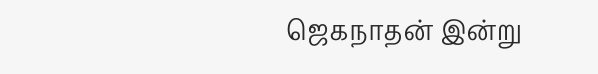ஜெகநாதன் இன்று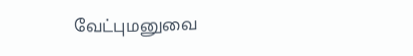வேட்புமனுவை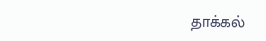தாக்கல்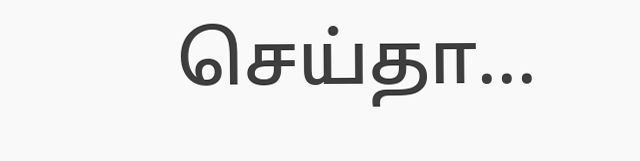செய்தா...